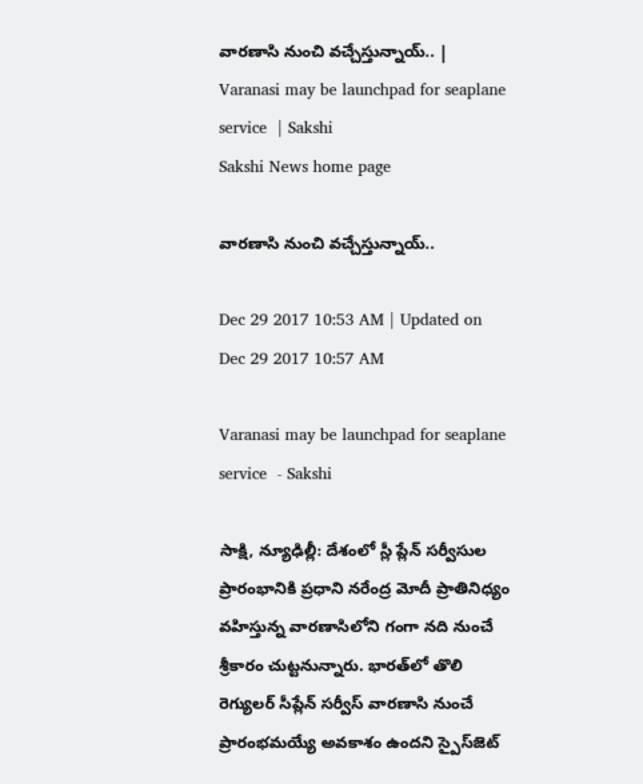వారణాసి నుంచి వచ్చేస్తున్నాయ్‌.. | Varanasi may be launchpad for seaplane service  | Sakshi
Sakshi News home page

వారణాసి నుంచి వచ్చేస్తున్నాయ్‌..

Dec 29 2017 10:53 AM | Updated on Dec 29 2017 10:57 AM

Varanasi may be launchpad for seaplane service  - Sakshi

సాక్షి, న్యూఢిల్లీ: దేశంలో స్లీ ప్లేన్‌ సర్వీసుల ప్రారంభానికి ప్రధాని నరేంద్ర మోదీ ప్రాతినిధ్యం వహిస్తున్న వారణాసిలోని గంగా నది నుంచే శ్రీకారం చుట్టనున్నారు. భారత్‌లో తొలి రెగ్యులర్‌ సీప్లేన్‌ సర్వీస్‌ వారణాసి నుంచే ప్రారంభమయ్యే అవకాశం ఉందని స్పైస్‌జెట్‌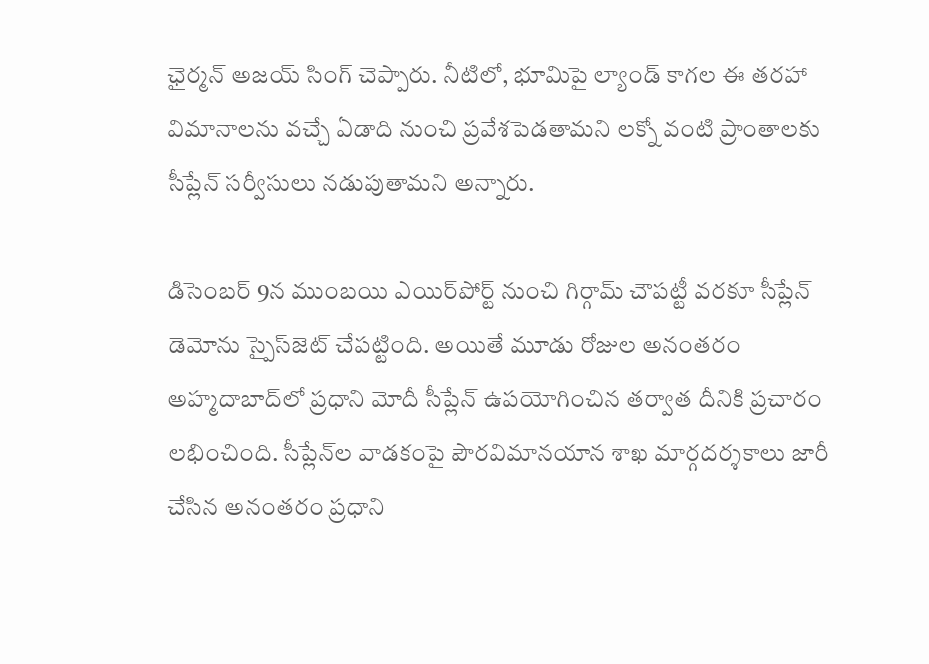ఛైర్మన్‌ అజయ్‌ సింగ్‌ చెప్పారు. నీటిలో, భూమిపై ల్యాండ్‌ కాగల ఈ తరహా విమానాలను వచ్చే ఏడాది నుంచి ప్రవేశపెడతామని లక్నో వంటి ప్రాంతాలకు సీప్లేన్‌ సర్వీసులు నడుపుతామని అన్నారు.

డిసెంబర్‌ 9న ముంబయి ఎయిర్‌పోర్ట్‌ నుంచి గిర్గామ్‌ చౌపట్టీ వరకూ సీప్లేన్‌ డెమోను స్పైస్‌జెట్‌ చేపట్టింది. అయితే మూడు రోజుల అనంతరం అహ్మదాబాద్‌లో ప్రధాని మోదీ సీప్లేన్‌ ఉపయోగించిన తర్వాత దీనికి ప్రచారం లభించింది. సీప్లేన్‌ల వాడకంపై పౌరవిమానయాన శాఖ మార్గదర్శకాలు జారీ చేసిన అనంతరం ప్రధాని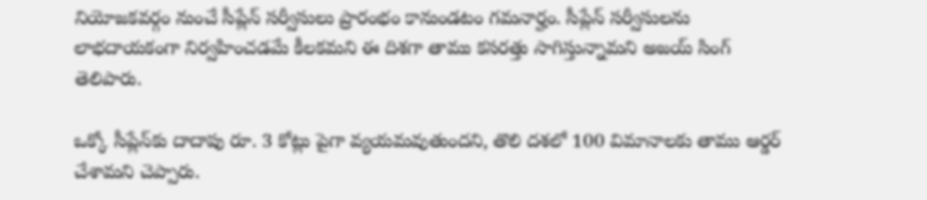నియోజకవర్గం నుంచే సీప్లేన్‌ సర్వీసులు ప్రారంభం కానుండటం గమనార్హం. సీప్లేన్‌ సర్వీసులను లాభదాయకంగా నిర్వహించడమే కీలకమని ఈ దిశగా తాము కసరత్తు సాగిస్తున్నామని అజయ్‌ సింగ్‌ తెలిపారు.

ఒక్కో సీప్లేన్‌కు దాదాపు రూ. 3 కోట్లు పైగా వ్యయమవుతుందని, తొలి దశలో 100 విమానాలకు తాము ఆర్డర్‌ చేశామని చెప్పారు.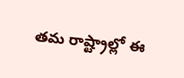తమ రాష్ట్రాల్లో ఈ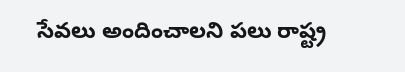సేవలు అందించాలని పలు రాష్ట్ర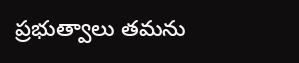ప్రభుత్వాలు తమను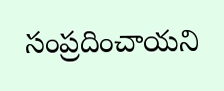సంప్రదించాయని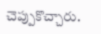చెప్పుకొచ్చారు.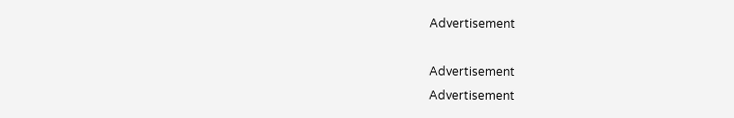Advertisement

Advertisement
Advertisement